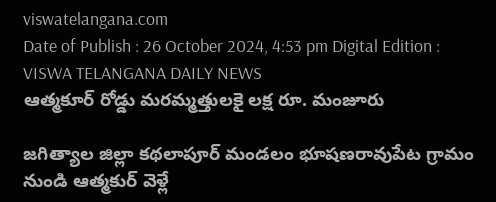viswatelangana.com
Date of Publish : 26 October 2024, 4:53 pm Digital Edition : VISWA TELANGANA DAILY NEWS
ఆత్మకూర్ రోడ్డు మరమ్మత్తులకై లక్ష రూ. మంజూరు

జగిత్యాల జిల్లా కథలాపూర్ మండలం భూషణరావుపేట గ్రామం నుండి ఆత్మకుర్ వెళ్లే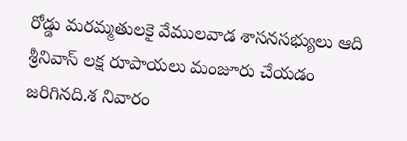రోడ్డు మరమ్మతులకై వేములవాడ శాసనసభ్యులు ఆది శ్రీనివాస్ లక్ష రూపాయలు మంజూరు చేయడం జరిగినది.శ నివారం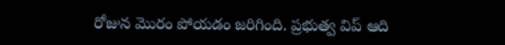రోజున మొరం పోయడం జరిగింది. ప్రభుత్వ విప్ ఆది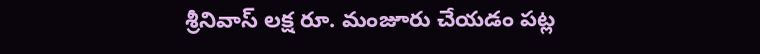శ్రీనివాస్ లక్ష రూ. మంజూరు చేయడం పట్ల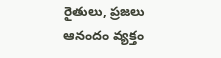రైతులు, ప్రజలు ఆనందం వ్యక్తం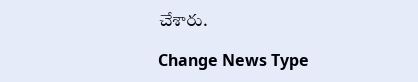చేశారు.

Change News Type